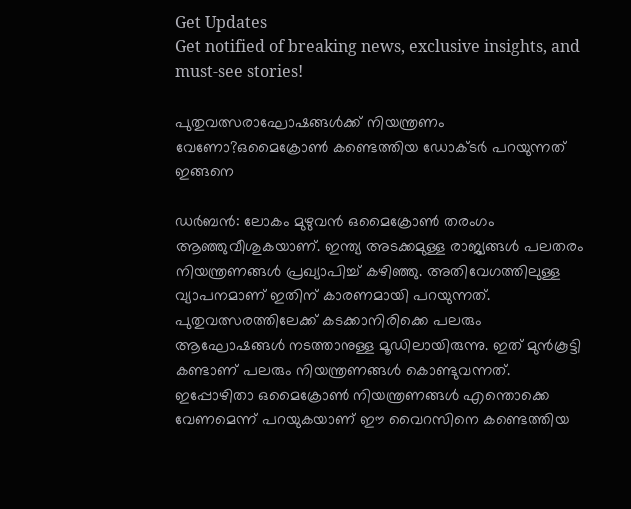Get Updates
Get notified of breaking news, exclusive insights, and must-see stories!

പുതുവത്സരാഘോഷങ്ങള്‍ക്ക് നിയന്ത്രണം വേണോ?ഒമൈക്രോണ്‍ കണ്ടെത്തിയ ഡോക്ടര്‍ പറയുന്നത് ഇങ്ങനെ

ഡര്‍ബന്‍: ലോകം മുഴുവന്‍ ഒമൈക്രോണ്‍ തരംഗം ആഞ്ഞുവീശുകയാണ്. ഇന്ത്യ അടക്കമുള്ള രാജ്യങ്ങള്‍ പലതരം നിയന്ത്രണങ്ങള്‍ പ്രഖ്യാപിച്ച് കഴിഞ്ഞു. അതിവേഗത്തിലുള്ള വ്യാപനമാണ് ഇതിന് കാരണമായി പറയുന്നത്. പുതുവത്സരത്തിലേക്ക് കടക്കാനിരിക്കെ പലരും ആഘോഷങ്ങള്‍ നടത്താനുള്ള മൂഡിലായിരുന്നു. ഇത് മുന്‍കൂട്ടി കണ്ടാണ് പലരും നിയന്ത്രണങ്ങള്‍ കൊണ്ടുവന്നത്. ഇപ്പോഴിതാ ഒമൈക്രോണ്‍ നിയന്ത്രണങ്ങള്‍ എന്തൊക്കെ വേണമെന്ന് പറയുകയാണ് ഈ വൈറസിനെ കണ്ടെത്തിയ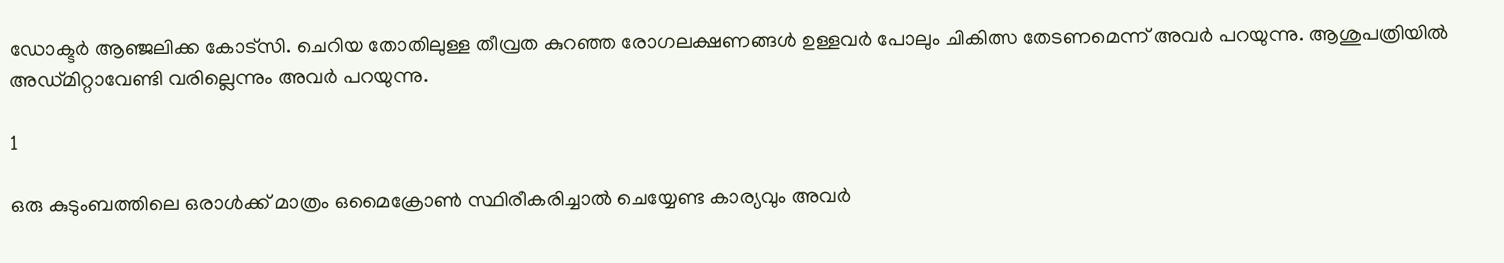ഡോക്ടര്‍ ആഞ്ജലിക്ക കോട്‌സി. ചെറിയ തോതിലുള്ള തീവ്രത കുറഞ്ഞ രോഗലക്ഷണങ്ങള്‍ ഉള്ളവര്‍ പോലും ചികിത്സ തേടണമെന്ന് അവര്‍ പറയുന്നു. ആശുപത്രിയില്‍ അഡ്മിറ്റാവേണ്ടി വരില്ലെന്നും അവര്‍ പറയുന്നു.

1

ഒരു കുടുംബത്തിലെ ഒരാള്‍ക്ക് മാത്രം ഒമൈക്രോണ്‍ സ്ഥിരീകരിച്ചാല്‍ ചെയ്യേണ്ട കാര്യവും അവര്‍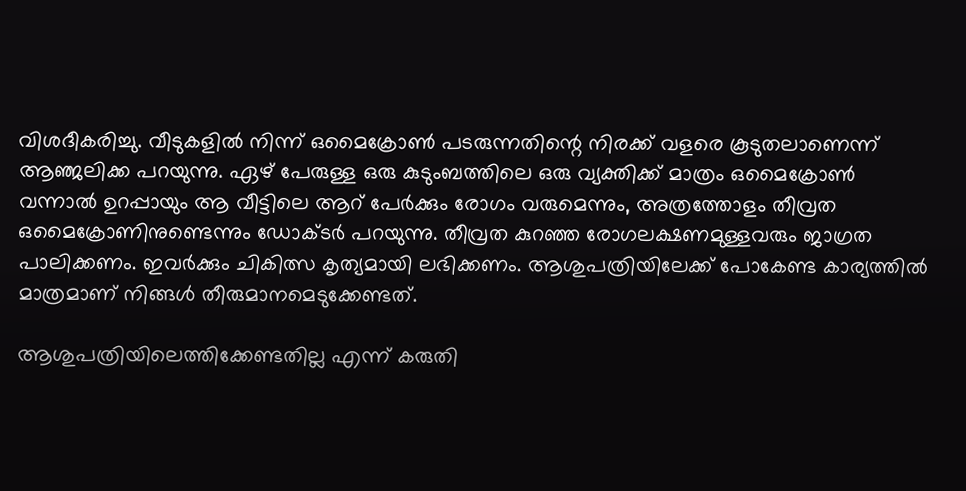വിശദീകരിച്ചു. വീടുകളില്‍ നിന്ന് ഒമൈക്രോണ്‍ പടരുന്നതിന്റെ നിരക്ക് വളരെ കൂടുതലാണെന്ന് ആഞ്ജലിക്ക പറയുന്നു. ഏഴ് പേരുള്ള ഒരു കുടുംബത്തിലെ ഒരു വ്യക്തിക്ക് മാത്രം ഒമൈക്രോണ്‍ വന്നാല്‍ ഉറപ്പായും ആ വീട്ടിലെ ആറ് പേര്‍ക്കും രോഗം വരുമെന്നും, അത്രത്തോളം തീവ്രത ഒമൈക്രോണിനുണ്ടെന്നും ഡോക്ടര്‍ പറയുന്നു. തീവ്രത കുറഞ്ഞ രോഗലക്ഷണമുള്ളവരും ജാഗ്രത പാലിക്കണം. ഇവര്‍ക്കും ചികിത്സ കൃത്യമായി ലഭിക്കണം. ആശുപത്രിയിലേക്ക് പോകേണ്ട കാര്യത്തില്‍ മാത്രമാണ് നിങ്ങള്‍ തീരുമാനമെടുക്കേണ്ടത്.

ആശുപത്രിയിലെത്തിക്കേണ്ടതില്ല എന്ന് കരുതി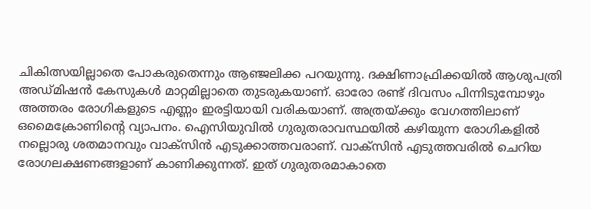ചികിത്സയില്ലാതെ പോകരുതെന്നും ആഞ്ജലിക്ക പറയുന്നു. ദക്ഷിണാഫ്രിക്കയില്‍ ആശുപത്രി അഡ്മിഷന്‍ കേസുകള്‍ മാറ്റമില്ലാതെ തുടരുകയാണ്. ഓരോ രണ്ട് ദിവസം പിന്നിടുമ്പോഴും അത്തരം രോഗികളുടെ എണ്ണം ഇരട്ടിയായി വരികയാണ്. അത്രയ്ക്കും വേഗത്തിലാണ് ഒമൈക്രോണിന്റെ വ്യാപനം. ഐസിയുവില്‍ ഗുരുതരാവസ്ഥയില്‍ കഴിയുന്ന രോഗികളില്‍ നല്ലൊരു ശതമാനവും വാക്‌സിന്‍ എടുക്കാത്തവരാണ്. വാക്‌സിന്‍ എടുത്തവരില്‍ ചെറിയ രോഗലക്ഷണങ്ങളാണ് കാണിക്കുന്നത്. ഇത് ഗുരുതരമാകാതെ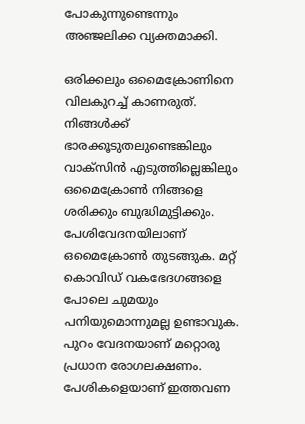പോകുന്നുണ്ടെന്നും അഞ്ജലിക്ക വ്യക്തമാക്കി.

ഒരിക്കലും ഒമൈക്രോണിനെ വിലകുറച്ച് കാണരുത്. നിങ്ങള്‍ക്ക് ഭാരക്കൂടുതലുണ്ടെങ്കിലും വാക്‌സിന്‍ എടുത്തില്ലെങ്കിലും ഒമൈക്രോണ്‍ നിങ്ങളെ ശരിക്കും ബുദ്ധിമുട്ടിക്കും. പേശിവേദനയിലാണ് ഒമൈക്രോണ്‍ തുടങ്ങുക. മറ്റ് കൊവിഡ് വകഭേദഗങ്ങളെ പോലെ ചുമയും പനിയുമൊന്നുമല്ല ഉണ്ടാവുക. പുറം വേദനയാണ് മറ്റൊരു പ്രധാന രോഗലക്ഷണം. പേശികളെയാണ് ഇത്തവണ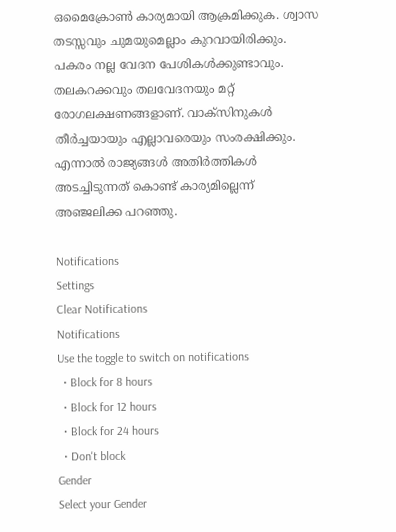ഒമൈക്രോണ്‍ കാര്യമായി ആക്രമിക്കുക. ശ്വാസ തടസ്സവും ചുമയുമെല്ലാം കുറവായിരിക്കും. പകരം നല്ല വേദന പേശികള്‍ക്കുണ്ടാവും. തലകറക്കവും തലവേദനയും മറ്റ് രോഗലക്ഷണങ്ങളാണ്. വാക്‌സിനുകള്‍ തീര്‍ച്ചയായും എല്ലാവരെയും സംരക്ഷിക്കും. എന്നാല്‍ രാജ്യങ്ങള്‍ അതിര്‍ത്തികള്‍ അടച്ചിടുന്നത് കൊണ്ട് കാര്യമില്ലെന്ന് അഞ്ജലിക്ക പറഞ്ഞു.

Notifications
Settings
Clear Notifications
Notifications
Use the toggle to switch on notifications
  • Block for 8 hours
  • Block for 12 hours
  • Block for 24 hours
  • Don't block
Gender
Select your Gender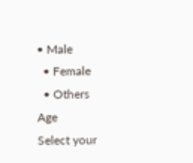• Male
  • Female
  • Others
Age
Select your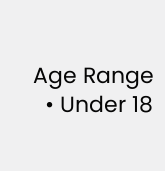Age Range
  • Under 18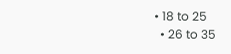• 18 to 25
  • 26 to 35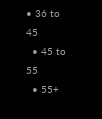• 36 to 45
  • 45 to 55
  • 55+